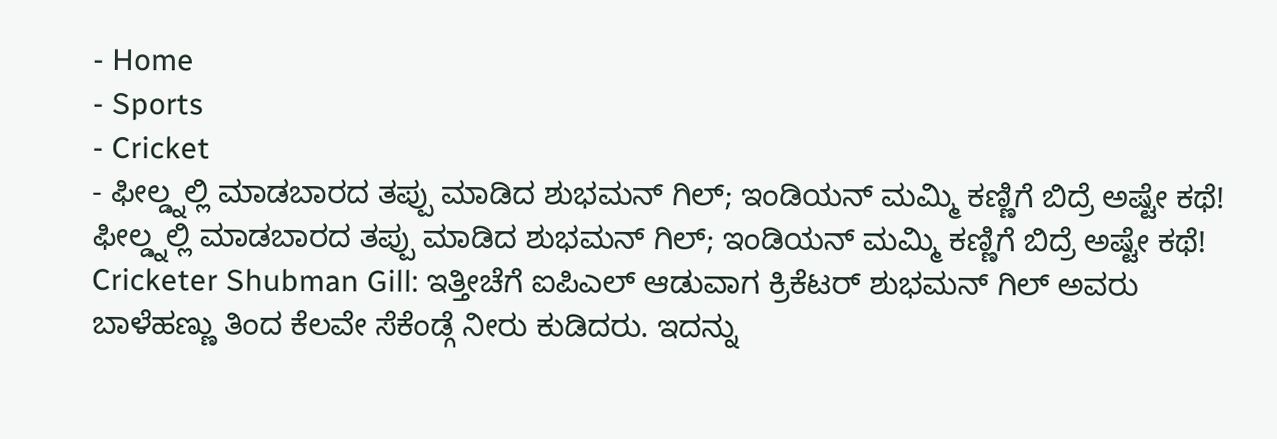- Home
- Sports
- Cricket
- ಫೀಲ್ಡ್ನಲ್ಲಿ ಮಾಡಬಾರದ ತಪ್ಪು ಮಾಡಿದ ಶುಭಮನ್ ಗಿಲ್; ಇಂಡಿಯನ್ ಮಮ್ಮಿ ಕಣ್ಣಿಗೆ ಬಿದ್ರೆ ಅಷ್ಟೇ ಕಥೆ!
ಫೀಲ್ಡ್ನಲ್ಲಿ ಮಾಡಬಾರದ ತಪ್ಪು ಮಾಡಿದ ಶುಭಮನ್ ಗಿಲ್; ಇಂಡಿಯನ್ ಮಮ್ಮಿ ಕಣ್ಣಿಗೆ ಬಿದ್ರೆ ಅಷ್ಟೇ ಕಥೆ!
Cricketer Shubman Gill: ಇತ್ತೀಚೆಗೆ ಐಪಿಎಲ್ ಆಡುವಾಗ ಕ್ರಿಕೆಟರ್ ಶುಭಮನ್ ಗಿಲ್ ಅವರು ಬಾಳೆಹಣ್ಣು ತಿಂದ ಕೆಲವೇ ಸೆಕೆಂಡ್ಗೆ ನೀರು ಕುಡಿದರು. ಇದನ್ನು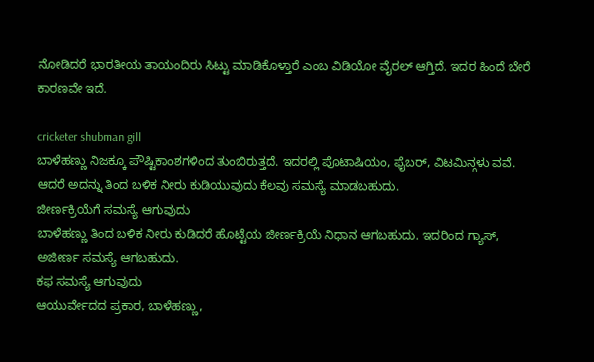ನೋಡಿದರೆ ಭಾರತೀಯ ತಾಯಂದಿರು ಸಿಟ್ಟು ಮಾಡಿಕೊಳ್ತಾರೆ ಎಂಬ ವಿಡಿಯೋ ವೈರಲ್ ಆಗ್ತಿದೆ. ಇದರ ಹಿಂದೆ ಬೇರೆ ಕಾರಣವೇ ಇದೆ.

cricketer shubman gill
ಬಾಳೆಹಣ್ಣು ನಿಜಕ್ಕೂ ಪೌಷ್ಟಿಕಾಂಶಗಳಿಂದ ತುಂಬಿರುತ್ತದೆ. ಇದರಲ್ಲಿ ಪೊಟಾಷಿಯಂ, ಫೈಬರ್, ವಿಟಮಿನ್ಗಳು ವವೆ. ಆದರೆ ಅದನ್ನು ತಿಂದ ಬಳಿಕ ನೀರು ಕುಡಿಯುವುದು ಕೆಲವು ಸಮಸ್ಯೆ ಮಾಡಬಹುದು.
ಜೀರ್ಣಕ್ರಿಯೆಗೆ ಸಮಸ್ಯೆ ಆಗುವುದು
ಬಾಳೆಹಣ್ಣು ತಿಂದ ಬಳಿಕ ನೀರು ಕುಡಿದರೆ ಹೊಟ್ಟೆಯ ಜೀರ್ಣಕ್ರಿಯೆ ನಿಧಾನ ಆಗಬಹುದು. ಇದರಿಂದ ಗ್ಯಾಸ್, ಅಜೀರ್ಣ ಸಮಸ್ಯೆ ಆಗಬಹುದು.
ಕಫ ಸಮಸ್ಯೆ ಆಗುವುದು
ಆಯುರ್ವೇದದ ಪ್ರಕಾರ, ಬಾಳೆಹಣ್ಣು,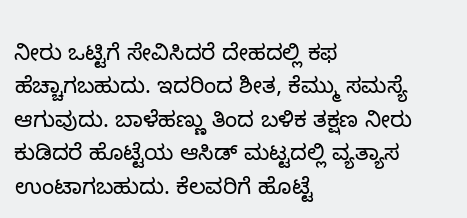ನೀರು ಒಟ್ಟಿಗೆ ಸೇವಿಸಿದರೆ ದೇಹದಲ್ಲಿ ಕಫ ಹೆಚ್ಚಾಗಬಹುದು. ಇದರಿಂದ ಶೀತ, ಕೆಮ್ಮು ಸಮಸ್ಯೆ ಆಗುವುದು. ಬಾಳೆಹಣ್ಣು ತಿಂದ ಬಳಿಕ ತಕ್ಷಣ ನೀರು ಕುಡಿದರೆ ಹೊಟ್ಟೆಯ ಆಸಿಡ್ ಮಟ್ಟದಲ್ಲಿ ವ್ಯತ್ಯಾಸ ಉಂಟಾಗಬಹುದು. ಕೆಲವರಿಗೆ ಹೊಟ್ಟೆ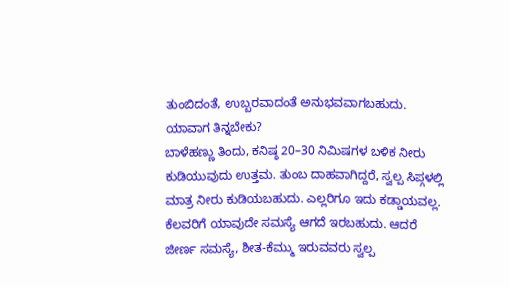ತುಂಬಿದಂತೆ, ಉಬ್ಬರವಾದಂತೆ ಅನುಭವವಾಗಬಹುದು.
ಯಾವಾಗ ತಿನ್ನಬೇಕು?
ಬಾಳೆಹಣ್ಣು ತಿಂದು, ಕನಿಷ್ಠ 20–30 ನಿಮಿಷಗಳ ಬಳಿಕ ನೀರು ಕುಡಿಯುವುದು ಉತ್ತಮ. ತುಂಬ ದಾಹವಾಗಿದ್ದರೆ, ಸ್ವಲ್ಪ ಸಿಪ್ಗಳಲ್ಲಿ ಮಾತ್ರ ನೀರು ಕುಡಿಯಬಹುದು. ಎಲ್ಲರಿಗೂ ಇದು ಕಡ್ಡಾಯವಲ್ಲ. ಕೆಲವರಿಗೆ ಯಾವುದೇ ಸಮಸ್ಯೆ ಆಗದೆ ಇರಬಹುದು. ಆದರೆ ಜೀರ್ಣ ಸಮಸ್ಯೆ, ಶೀತ-ಕೆಮ್ಮು ಇರುವವರು ಸ್ವಲ್ಪ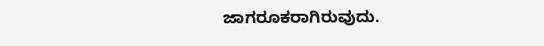ಜಾಗರೂಕರಾಗಿರುವುದು.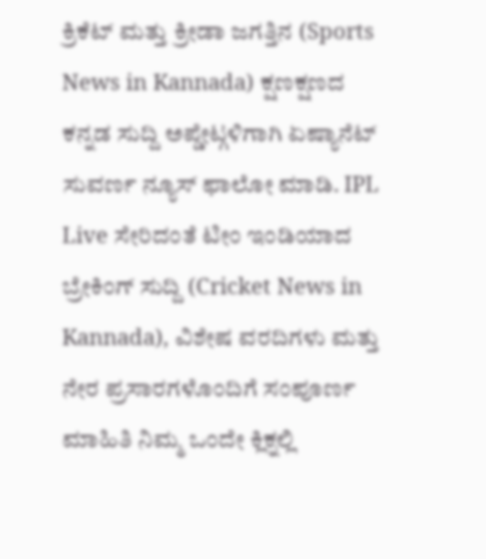ಕ್ರಿಕೆಟ್ ಮತ್ತು ಕ್ರೀಡಾ ಜಗತ್ತಿನ (Sports News in Kannada) ಕ್ಷಣಕ್ಷಣದ ಕನ್ನಡ ಸುದ್ದಿ ಅಪ್ಡೇಟ್ಗಳಿಗಾಗಿ ಏಷ್ಯಾನೆಟ್ ಸುವರ್ಣ ನ್ಯೂಸ್ ಫಾಲೋ ಮಾಡಿ. IPL Live ಸೇರಿದಂತೆ ಟೀಂ ಇಂಡಿಯಾದ ಬ್ರೇಕಿಂಗ್ ಸುದ್ದಿ (Cricket News in Kannada), ವಿಶೇಷ ವರದಿಗಳು ಮತ್ತು ನೇರ ಪ್ರಸಾರಗಳೊಂದಿಗೆ ಸಂಪೂರ್ಣ ಮಾಹಿತಿ ನಿಮ್ಮ ಒಂದೇ ಕ್ಲಿಕ್ನಲ್ಲಿ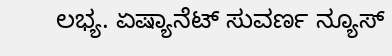ಲಭ್ಯ. ಏಷ್ಯಾನೆಟ್ ಸುವರ್ಣ ನ್ಯೂಸ್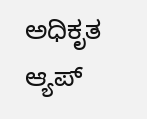ಅಧಿಕೃತ ಆ್ಯಪ್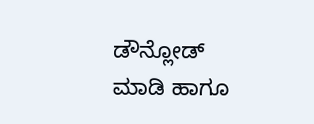ಡೌನ್ಲೋಡ್ ಮಾಡಿ ಹಾಗೂ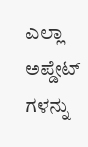ಎಲ್ಲಾ ಅಪ್ಡೇಟ್ ಗಳನ್ನು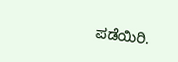ಪಡೆಯಿರಿ.